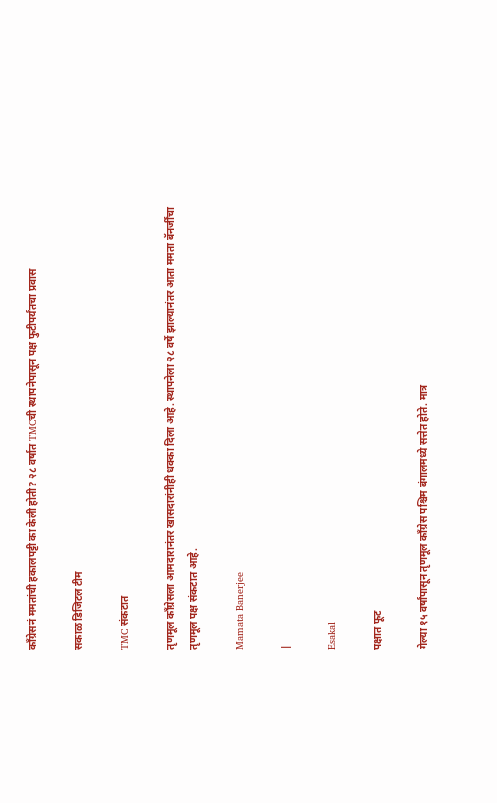काँग्रेसनं ममतांची हकालपट्टी का केली होती? २८ वर्षात TMCची स्थापनेपासून पक्ष फुटीपर्यंतचा प्रवास

सकाळ डिजिटल टीम

TMC संकटात

तृणमूल काँग्रेसला आमदारानंतर खासदारांनीही धक्का दिला आहे. स्थापनेला २८ वर्षे झाल्यानंतर आता ममता बॅनर्जींचा तृणमूल पक्ष संकटात आहे.

Mamata Banerjee

|

Esakal

पक्षात फूट

गेल्या १५ वर्षांपासून तृणमूल काँग्रेस पश्चिम बंगालमध्ये सत्तेत होते. मात्र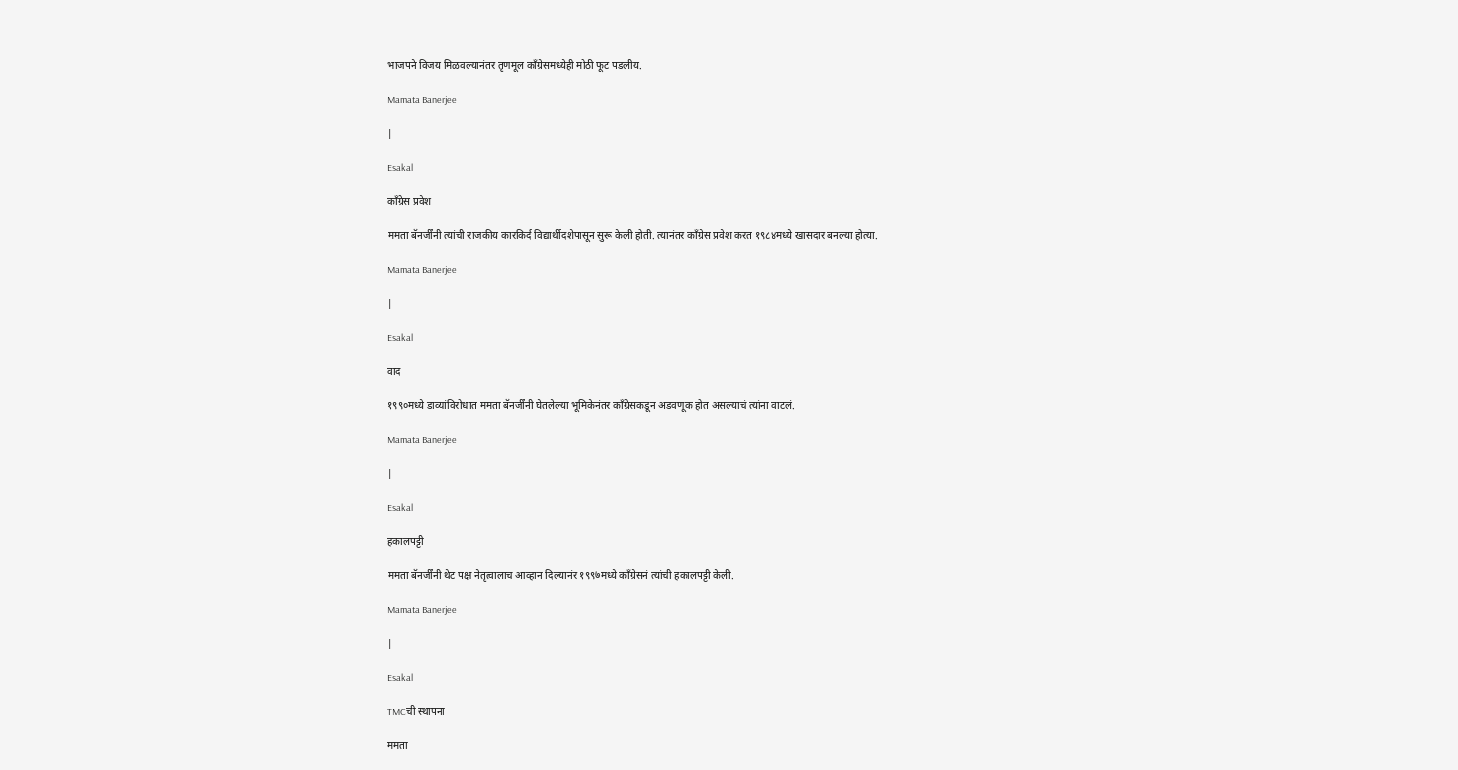भाजपने विजय मिळवल्यानंतर तृणमूल काँग्रेसमध्येही मोठी फूट पडलीय.

Mamata Banerjee

|

Esakal

काँग्रेस प्रवेश

ममता बॅनर्जींनी त्यांची राजकीय कारकिर्द विद्यार्थीदशेपासून सुरू केली होती. त्यानंतर काँग्रेस प्रवेश करत १९८४मध्ये खासदार बनल्या होत्या.

Mamata Banerjee

|

Esakal

वाद

१९९०मध्ये डाव्यांविरोधात ममता बॅनर्जींनी घेतलेल्या भूमिकेनंतर काँग्रेसकडून अडवणूक होत असल्याचं त्यांना वाटलं.

Mamata Banerjee

|

Esakal

हकालपट्टी

ममता बॅनर्जींनी थेट पक्ष नेतृत्वालाच आव्हान दिल्यानंर १९९७मध्ये काँग्रेसनं त्यांची हकालपट्टी केली.

Mamata Banerjee

|

Esakal

TMCची स्थापना

ममता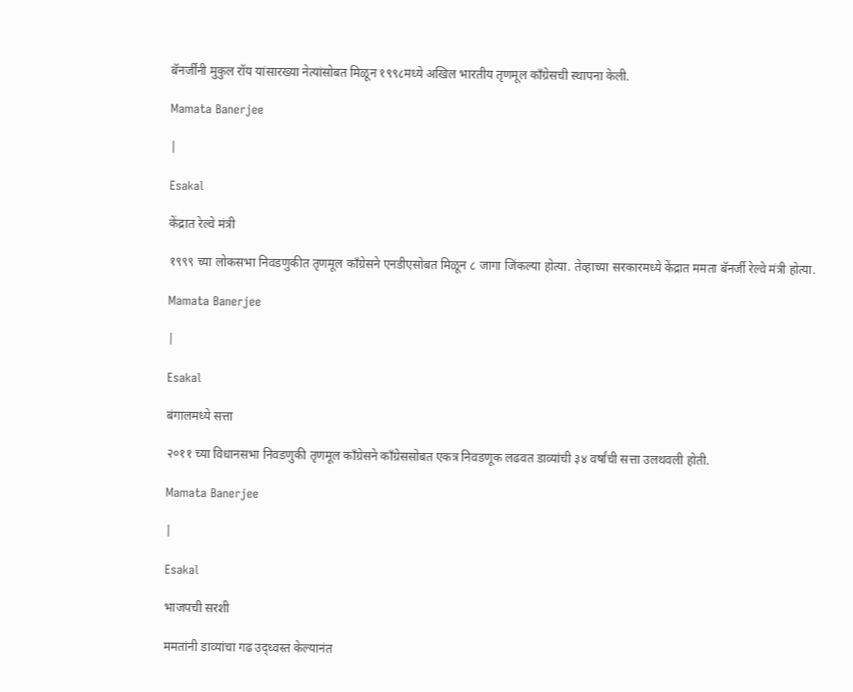बॅनर्जींनी मुकुल रॉय यांसारख्या नेत्यांसोबत मिळून १९९८मध्ये अखिल भारतीय तृणमूल काँग्रेसची स्थापना केली.

Mamata Banerjee

|

Esakal

केंद्रात रेल्वे मंत्री

१९९९ च्या लोकसभा निवडणुकीत तृणमूल काँग्रेसने एनडीएसोबत मिळून ८ जागा जिंकल्या होत्या. तेव्हाच्या सरकारमध्ये केंद्रात ममता बॅनर्जी रेल्वे मंत्री होत्या.

Mamata Banerjee

|

Esakal

बंगालमध्ये सत्ता

२०११ च्या विधानसभा निवडणुकी तृणमूल काँग्रेसने काँग्रेससोबत एकत्र निवडणूक लढवत डाव्यांची ३४ वर्षांची सत्ता उलथवली होती.

Mamata Banerjee

|

Esakal

भाजपची सरशी

ममतांनी डाव्यांचा गढ उद्ध्वस्त केल्यानंत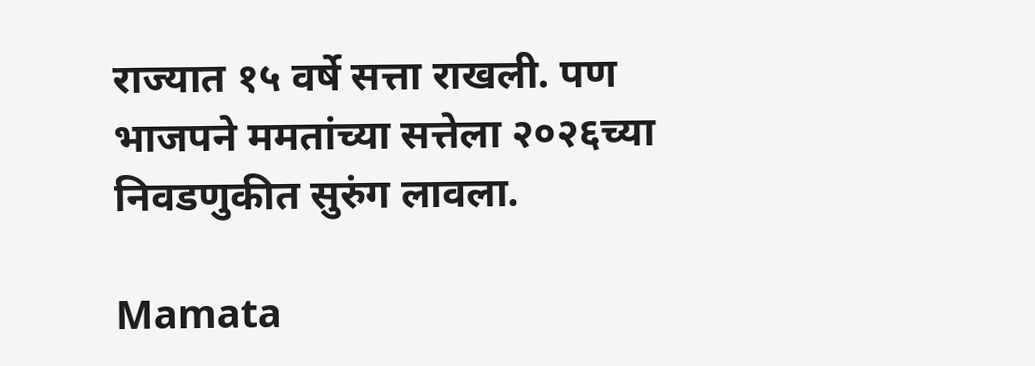राज्यात १५ वर्षे सत्ता राखली. पण भाजपने ममतांच्या सत्तेला २०२६च्या निवडणुकीत सुरुंग लावला.

Mamata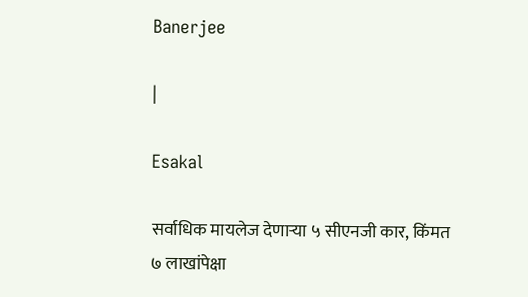Banerjee

|

Esakal

सर्वाधिक मायलेज देणाऱ्या ५ सीएनजी कार, किंमत ७ लाखांपेक्षा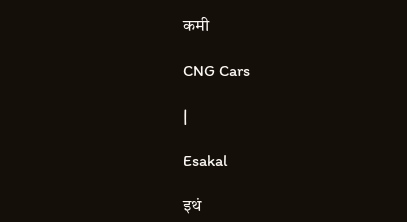कमी

CNG Cars

|

Esakal

इथं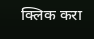क्लिक करा